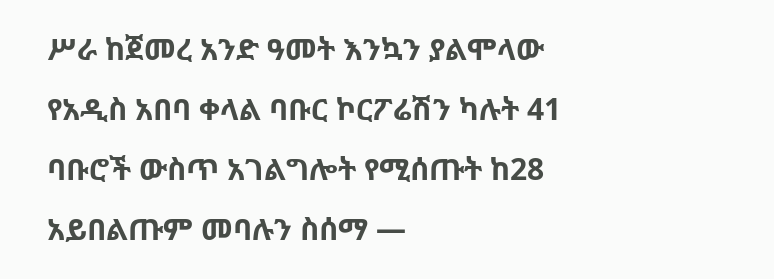ሥራ ከጀመረ አንድ ዓመት እንኳን ያልሞላው የአዲስ አበባ ቀላል ባቡር ኮርፖሬሽን ካሉት 41 ባቡሮች ውስጥ አገልግሎት የሚሰጡት ከ28 አይበልጡም መባሉን ስሰማ —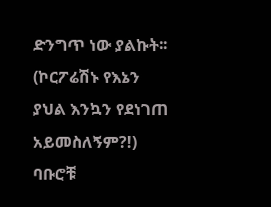ድንግጥ ነው ያልኩት፡፡ (ኮርፖሬሽኑ የእኔን ያህል እንኳን የደነገጠ አይመስለኝም?!) ባቡሮቹ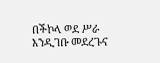በችኮላ ወደ ሥራ እንዲገቡ መደረጉና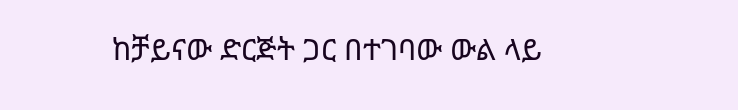ከቻይናው ድርጅት ጋር በተገባው ውል ላይ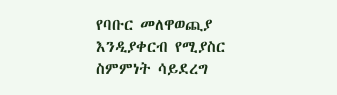የባቡር መለዋወጪያ እንዲያቀርብ የሚያስር ስምምነት ሳይደረግ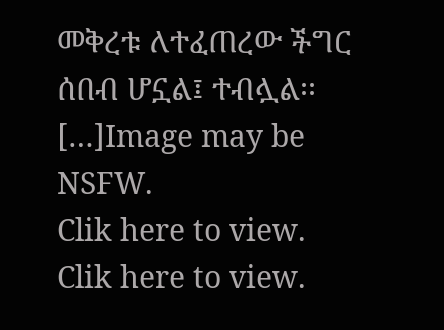መቅረቱ ለተፈጠረው ችግር ሰበብ ሆኗል፤ ተብሏል፡፡ […]Image may be NSFW.
Clik here to view.
Clik here to view.